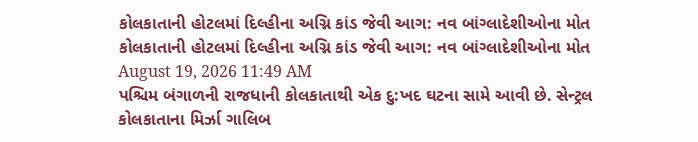કોલકાતાની હોટલમાં દિલ્હીના અગ્નિ કાંડ જેવી આગ: નવ બાંગ્લાદેશીઓના મોત
કોલકાતાની હોટલમાં દિલ્હીના અગ્નિ કાંડ જેવી આગ: નવ બાંગ્લાદેશીઓના મોત
August 19, 2026 11:49 AM
પશ્ચિમ બંગાળની રાજધાની કોલકાતાથી એક દુ:ખદ ઘટના સામે આવી છે. સેન્ટ્રલ કોલકાતાના મિર્ઝા ગાલિબ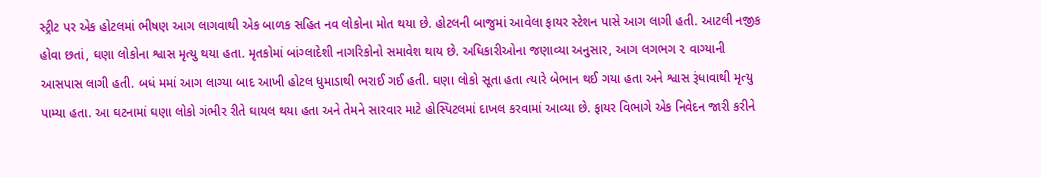સ્ટ્રીટ પર એક હોટલમાં ભીષણ આગ લાગવાથી એક બાળક સહિત નવ લોકોના મોત થયા છે. હોટલની બાજુમાં આવેલા ફાયર સ્ટેશન પાસે આગ લાગી હતી. આટલી નજીક હોવા છતાં, ઘણા લોકોના શ્વાસ મૃત્યુ થયા હતા. મૃતકોમાં બાંગ્લાદેશી નાગરિકોનો સમાવેશ થાય છે. અધિકારીઓના જણાવ્યા અનુસાર, આગ લગભગ ૨ વાગ્યાની આસપાસ લાગી હતી. બધં મમાં આગ લાગ્યા બાદ આખી હોટલ ધુમાડાથી ભરાઈ ગઈ હતી. ઘણા લોકો સૂતા હતા ત્યારે બેભાન થઈ ગયા હતા અને શ્વાસ રૂંધાવાથી મૃત્યુ પામ્યા હતા. આ ઘટનામાં ઘણા લોકો ગંભીર રીતે ઘાયલ થયા હતા અને તેમને સારવાર માટે હોસ્પિટલમાં દાખલ કરવામાં આવ્યા છે. ફાયર વિભાગે એક નિવેદન જારી કરીને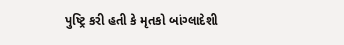પુષ્ટ્રિ કરી હતી કે મૃતકો બાંગ્લાદેશી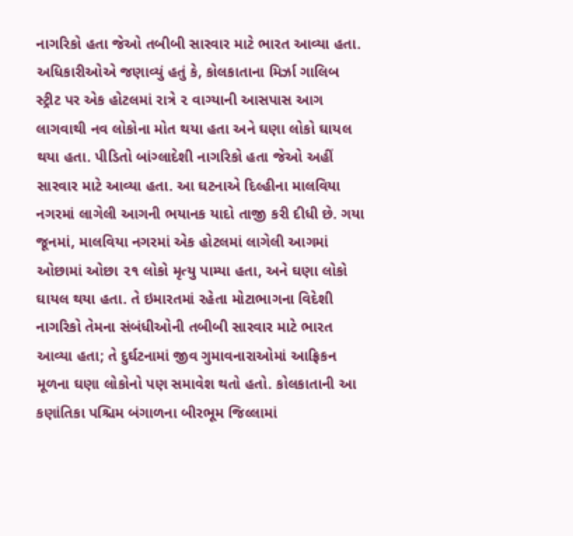નાગરિકો હતા જેઓ તબીબી સારવાર માટે ભારત આવ્યા હતા. અધિકારીઓએ જણાવ્યું હતું કે, કોલકાતાના મિર્ઝા ગાલિબ સ્ટ્રીટ પર એક હોટલમાં રાત્રે ૨ વાગ્યાની આસપાસ આગ લાગવાથી નવ લોકોના મોત થયા હતા અને ઘણા લોકો ઘાયલ થયા હતા. પીડિતો બાંગ્લાદેશી નાગરિકો હતા જેઓ અહીં સારવાર માટે આવ્યા હતા. આ ઘટનાએ દિલ્હીના માલવિયા નગરમાં લાગેલી આગની ભયાનક યાદો તાજી કરી દીધી છે. ગયા જૂનમાં, માલવિયા નગરમાં એક હોટલમાં લાગેલી આગમાં ઓછામાં ઓછા ૨૧ લોકો મૃત્યુ પામ્યા હતા, અને ઘણા લોકો ઘાયલ થયા હતા. તે ઇમારતમાં રહેતા મોટાભાગના વિદેશી નાગરિકો તેમના સંબંધીઓની તબીબી સારવાર માટે ભારત આવ્યા હતા; તે દુર્ઘટનામાં જીવ ગુમાવનારાઓમાં આફ્રિકન મૂળના ઘણા લોકોનો પણ સમાવેશ થતો હતો. કોલકાતાની આ કણાંતિકા પશ્ચિમ બંગાળના બીરભૂમ જિલ્લામાં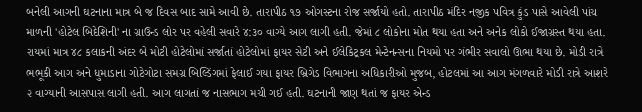બનેલી આગની ઘટનાના માત્ર બે જ દિવસ બાદ સામે આવી છે. તારાપીઠ ૧૭ ઓગસ્ટના રોજ સર્જાયો હતો. તારાપીઠ મંદિર નજીક પવિત્ર કુંડ પાસે આવેલી પાંચ માળની 'હોટેલ બિદેશિની' ના ગ્રાઉન્ડ લોર પર વહેલી સવારે ૪:૩૦ વાગ્યે આગ લાગી હતી. જેમાં ૮ લોકોના મોત થયા હતા અને અનેક લોકો ઈજાગ્રસ્ત થયા હતા. રાયમાં માત્ર ૪૮ કલાકની અંદર બે મોટી હોટેલોમાં સર્જાતાં હોટેલોમાં ફાયર સેટી અને ઈલેકિટ્રકલ મેન્ટેનન્સના નિયમો પર ગંભીર સવાલો ઊભા થયા છે. મોડી રાત્રે ભભૂકી આગ અને ધુમાડાના ગોટેગોટા સમગ્ર બિલ્ડિંગમાં ફેલાઈ ગયા ફાયર બ્રિગેડ વિભાગના અધિકારીઓ મુજબ, હોટલમાં આ આગ મંગળવારે મોડી રાત્રે આશરે ૨ વાગ્યાની આસપાસ લાગી હતી. આગ લાગતાં જ નાસભાગ મચી ગઈ હતી. ઘટનાની જાણ થતાં જ ફાયર એન્ડ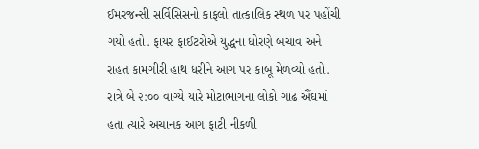ઈમરજન્સી સર્વિસિસનો કાફલો તાત્કાલિક સ્થળ પર પહોંચી ગયો હતો. ફાયર ફાઈટરોએ યુદ્ધના ધોરણે બચાવ અને રાહત કામગીરી હાથ ધરીને આગ પર કાબૂ મેળવ્યો હતો. રાત્રે બે ૨:૦૦ વાગ્યે યારે મોટાભાગના લોકો ગાઢ ઐંઘમાં હતા ત્યારે અચાનક આગ ફાટી નીકળી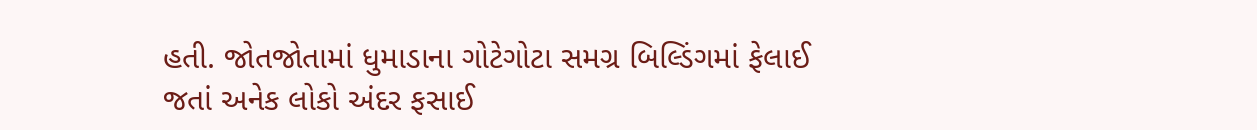હતી. જોતજોતામાં ધુમાડાના ગોટેગોટા સમગ્ર બિલ્ડિંગમાં ફેલાઈ જતાં અનેક લોકો અંદર ફસાઈ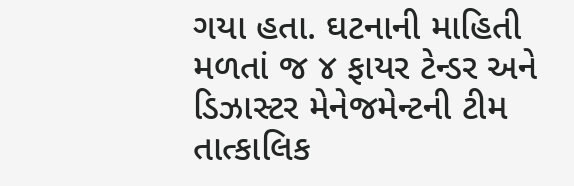ગયા હતા. ઘટનાની માહિતી મળતાં જ ૪ ફાયર ટેન્ડર અને ડિઝાસ્ટર મેનેજમેન્ટની ટીમ તાત્કાલિક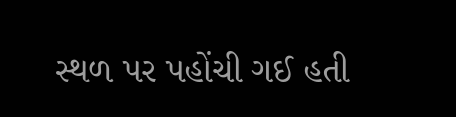સ્થળ પર પહોંચી ગઈ હતી